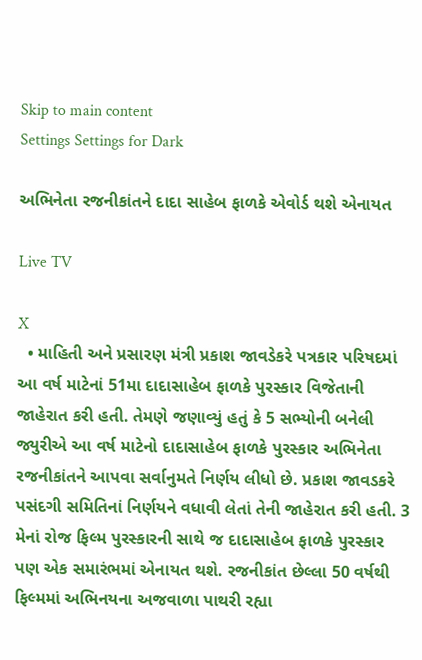Skip to main content
Settings Settings for Dark

અભિનેતા રજનીકાંતને દાદા સાહેબ ફાળકે એવોર્ડ થશે એનાયત

Live TV

X
  • માહિતી અને પ્રસારણ મંત્રી પ્રકાશ જાવડેકરે પત્રકાર પરિષદમાં આ વર્ષ માટેનાં 51મા દાદાસાહેબ ફાળકે પુરસ્કાર વિજેતાની જાહેરાત કરી હતી. તેમણે જણાવ્યું હતું કે 5 સભ્યોની બનેલી જ્યુરીએ આ વર્ષ માટેનો દાદાસાહેબ ફાળકે પુરસ્કાર અભિનેતા રજનીકાંતને આપવા સર્વાનુમતે નિર્ણય લીધો છે. પ્રકાશ જાવડકરે પસંદગી સમિતિનાં નિર્ણયને વધાવી લેતાં તેની જાહેરાત કરી હતી. 3 મેનાં રોજ ફિલ્મ પુરસ્કારની સાથે જ દાદાસાહેબ ફાળકે પુરસ્કાર પણ એક સમારંભમાં એનાયત થશે. રજનીકાંત છેલ્લા 50 વર્ષથી ફિલ્મમાં અભિનયના અજવાળા પાથરી રહ્યા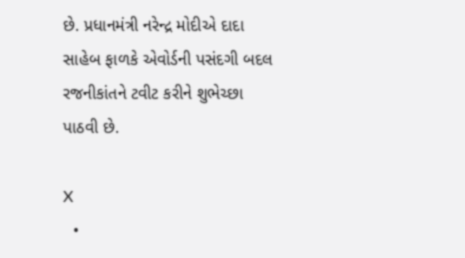છે. પ્રધાનમંત્રી નરેન્દ્ર મોદીએ દાદા સાહેબ ફાળકે એવોર્ડની પસંદગી બદલ રજનીકાંતને ટવીટ કરીને શુભેચ્છા પાઠવી છે.

X
  •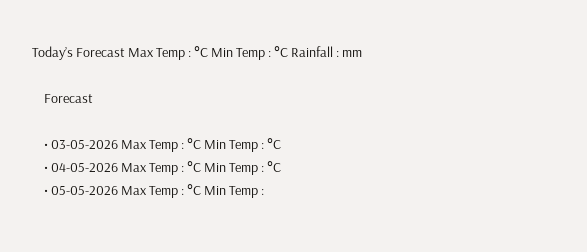Today’s Forecast Max Temp : °C Min Temp : °C Rainfall : mm

    Forecast

    • 03-05-2026 Max Temp : °C Min Temp : °C
    • 04-05-2026 Max Temp : °C Min Temp : °C
    • 05-05-2026 Max Temp : °C Min Temp :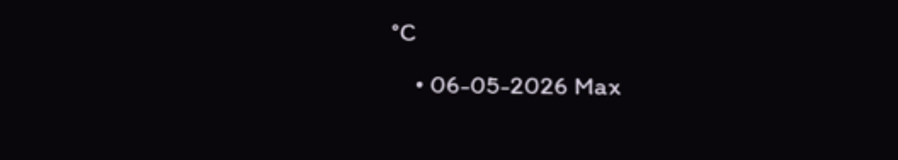°C
    • 06-05-2026 Max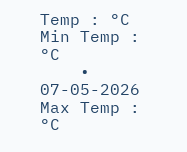Temp : °C Min Temp : °C
    • 07-05-2026 Max Temp : °C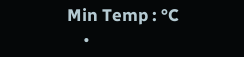Min Temp : °C
    •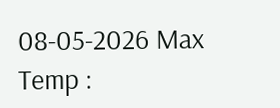08-05-2026 Max Temp :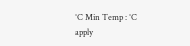°C Min Temp : °C
apply